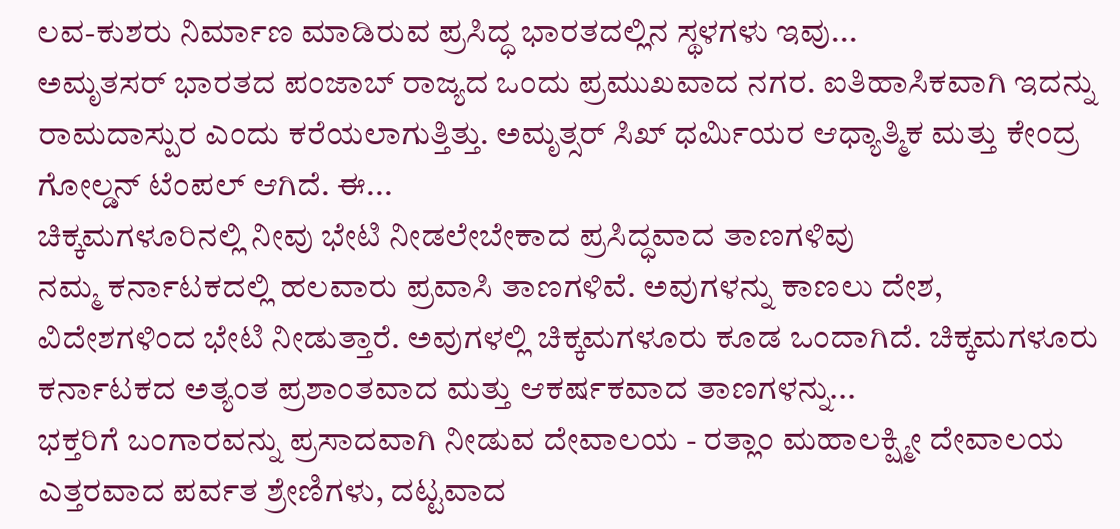ಲವ-ಕುಶರು ನಿರ್ಮಾಣ ಮಾಡಿರುವ ಪ್ರಸಿದ್ಧ ಭಾರತದಲ್ಲಿನ ಸ್ಥಳಗಳು ಇವು...
ಅಮೃತಸರ್ ಭಾರತದ ಪಂಜಾಬ್ ರಾಜ್ಯದ ಒಂದು ಪ್ರಮುಖವಾದ ನಗರ. ಐತಿಹಾಸಿಕವಾಗಿ ಇದನ್ನು ರಾಮದಾಸ್ಪುರ ಎಂದು ಕರೆಯಲಾಗುತ್ತಿತ್ತು. ಅಮೃತ್ಸರ್ ಸಿಖ್ ಧರ್ಮಿಯರ ಆಧ್ಯಾತ್ಮಿಕ ಮತ್ತು ಕೇಂದ್ರ ಗೋಲ್ಡನ್ ಟೆಂಪಲ್ ಆಗಿದೆ. ಈ...
ಚಿಕ್ಕಮಗಳೂರಿನಲ್ಲಿ ನೀವು ಭೇಟಿ ನೀಡಲೇಬೇಕಾದ ಪ್ರಸಿದ್ಧವಾದ ತಾಣಗಳಿವು
ನಮ್ಮ ಕರ್ನಾಟಕದಲ್ಲಿ ಹಲವಾರು ಪ್ರವಾಸಿ ತಾಣಗಳಿವೆ. ಅವುಗಳನ್ನು ಕಾಣಲು ದೇಶ, ವಿದೇಶಗಳಿಂದ ಭೇಟಿ ನೀಡುತ್ತಾರೆ. ಅವುಗಳಲ್ಲಿ ಚಿಕ್ಕಮಗಳೂರು ಕೂಡ ಒಂದಾಗಿದೆ. ಚಿಕ್ಕಮಗಳೂರು ಕರ್ನಾಟಕದ ಅತ್ಯಂತ ಪ್ರಶಾಂತವಾದ ಮತ್ತು ಆಕರ್ಷಕವಾದ ತಾಣಗಳನ್ನು...
ಭಕ್ತರಿಗೆ ಬಂಗಾರವನ್ನು ಪ್ರಸಾದವಾಗಿ ನೀಡುವ ದೇವಾಲಯ - ರತ್ಲಾಂ ಮಹಾಲಕ್ಷ್ಮೀ ದೇವಾಲಯ
ಎತ್ತರವಾದ ಪರ್ವತ ಶ್ರೇಣಿಗಳು, ದಟ್ಟವಾದ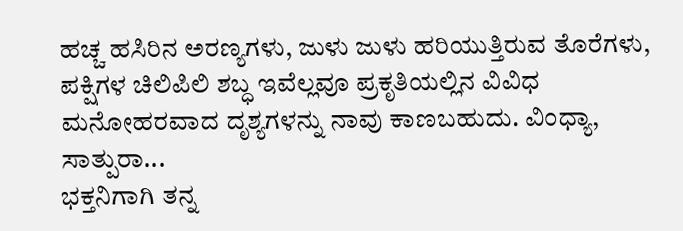ಹಚ್ಚ ಹಸಿರಿನ ಅರಣ್ಯಗಳು, ಜುಳು ಜುಳು ಹರಿಯುತ್ತಿರುವ ತೊರೆಗಳು, ಪಕ್ಷಿಗಳ ಚಿಲಿಪಿಲಿ ಶಬ್ಧ ಇವೆಲ್ಲವೂ ಪ್ರಕೃತಿಯಲ್ಲಿನ ವಿವಿಧ ಮನೋಹರವಾದ ದೃಶ್ಯಗಳನ್ನು ನಾವು ಕಾಣಬಹುದು. ವಿಂಧ್ಯಾ, ಸಾತ್ಪುರಾ...
ಭಕ್ತನಿಗಾಗಿ ತನ್ನ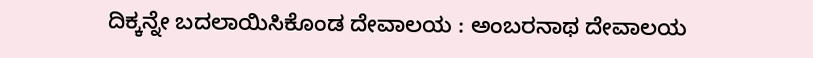ದಿಕ್ಕನ್ನೇ ಬದಲಾಯಿಸಿಕೊಂಡ ದೇವಾಲಯ : ಅಂಬರನಾಥ ದೇವಾಲಯ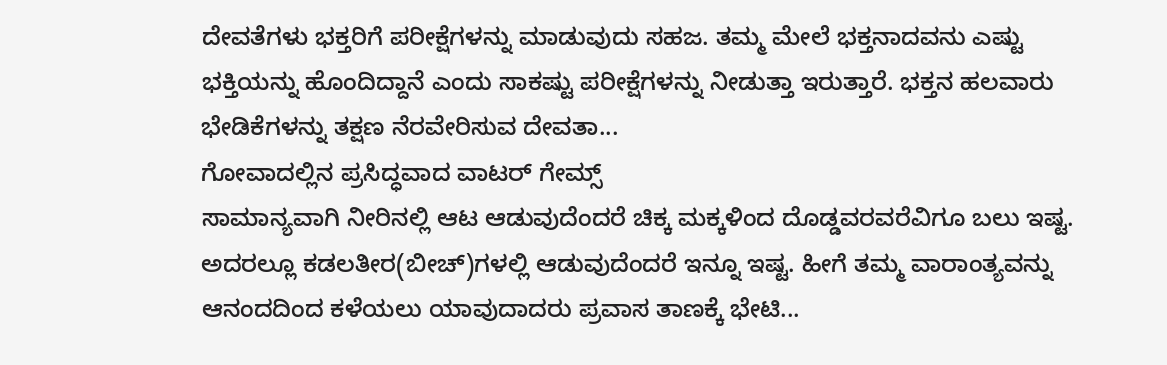ದೇವತೆಗಳು ಭಕ್ತರಿಗೆ ಪರೀಕ್ಷೆಗಳನ್ನು ಮಾಡುವುದು ಸಹಜ. ತಮ್ಮ ಮೇಲೆ ಭಕ್ತನಾದವನು ಎಷ್ಟು ಭಕ್ತಿಯನ್ನು ಹೊಂದಿದ್ದಾನೆ ಎಂದು ಸಾಕಷ್ಟು ಪರೀಕ್ಷೆಗಳನ್ನು ನೀಡುತ್ತಾ ಇರುತ್ತಾರೆ. ಭಕ್ತನ ಹಲವಾರು ಭೇಡಿಕೆಗಳನ್ನು ತಕ್ಷಣ ನೆರವೇರಿಸುವ ದೇವತಾ...
ಗೋವಾದಲ್ಲಿನ ಪ್ರಸಿದ್ಧವಾದ ವಾಟರ್ ಗೇಮ್ಸ್
ಸಾಮಾನ್ಯವಾಗಿ ನೀರಿನಲ್ಲಿ ಆಟ ಆಡುವುದೆಂದರೆ ಚಿಕ್ಕ ಮಕ್ಕಳಿಂದ ದೊಡ್ಡವರವರೆವಿಗೂ ಬಲು ಇಷ್ಟ. ಅದರಲ್ಲೂ ಕಡಲತೀರ(ಬೀಚ್)ಗಳಲ್ಲಿ ಆಡುವುದೆಂದರೆ ಇನ್ನೂ ಇಷ್ಟ. ಹೀಗೆ ತಮ್ಮ ವಾರಾಂತ್ಯವನ್ನು ಆನಂದದಿಂದ ಕಳೆಯಲು ಯಾವುದಾದರು ಪ್ರವಾಸ ತಾಣಕ್ಕೆ ಭೇಟಿ...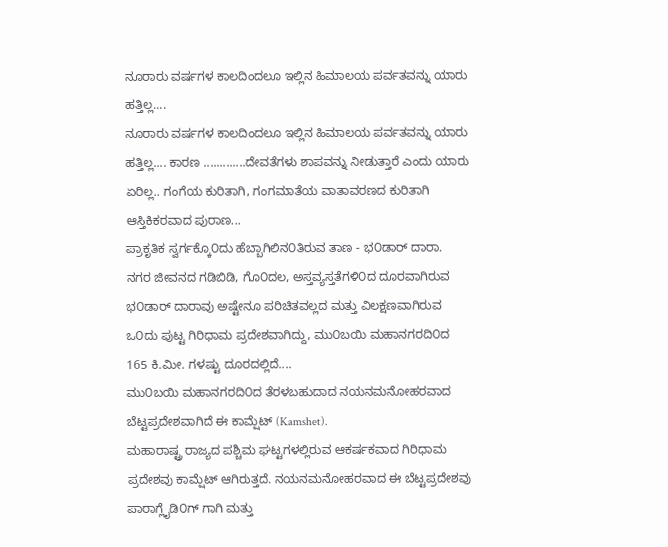ನೂರಾರು ವರ್ಷಗಳ ಕಾಲದಿಂದಲೂ ಇಲ್ಲಿನ ಹಿಮಾಲಯ ಪರ್ವತವನ್ನು ಯಾರು ಹತ್ತಿಲ್ಲ....
ನೂರಾರು ವರ್ಷಗಳ ಕಾಲದಿಂದಲೂ ಇಲ್ಲಿನ ಹಿಮಾಲಯ ಪರ್ವತವನ್ನು ಯಾರು ಹತ್ತಿಲ್ಲ.... ಕಾರಣ .............ದೇವತೆಗಳು ಶಾಪವನ್ನು ನೀಡುತ್ತಾರೆ ಎಂದು ಯಾರು ಏರಿಲ್ಲ.. ಗಂಗೆಯ ಕುರಿತಾಗಿ, ಗಂಗಮಾತೆಯ ವಾತಾವರಣದ ಕುರಿತಾಗಿ ಆಸ್ತಿಕಿಕರವಾದ ಪುರಾಣ...
ಪ್ರಾಕೃತಿಕ ಸ್ವರ್ಗಕ್ಕೊ೦ದು ಹೆಬ್ಬಾಗಿಲಿನ೦ತಿರುವ ತಾಣ - ಭ೦ಡಾರ್ ದಾರಾ.
ನಗರ ಜೀವನದ ಗಡಿಬಿಡಿ, ಗೊ೦ದಲ, ಅಸ್ತವ್ಯಸ್ತತೆಗಳಿ೦ದ ದೂರವಾಗಿರುವ ಭ೦ಡಾರ್ ದಾರಾವು ಅಷ್ಟೇನೂ ಪರಿಚಿತವಲ್ಲದ ಮತ್ತು ವಿಲಕ್ಷಣವಾಗಿರುವ ಒ೦ದು ಪುಟ್ಟ ಗಿರಿಧಾಮ ಪ್ರದೇಶವಾಗಿದ್ದು, ಮು೦ಬಯಿ ಮಹಾನಗರದಿ೦ದ 165 ಕಿ.ಮೀ. ಗಳಷ್ಟು ದೂರದಲ್ಲಿದೆ....
ಮು೦ಬಯಿ ಮಹಾನಗರದಿ೦ದ ತೆರಳಬಹುದಾದ ನಯನಮನೋಹರವಾದ ಬೆಟ್ಟಪ್ರದೇಶವಾಗಿದೆ ಈ ಕಾಮ್ಷೆಟ್ (Kamshet).
ಮಹಾರಾಷ್ಟ್ರ ರಾಜ್ಯದ ಪಶ್ಚಿಮ ಘಟ್ಟಗಳಲ್ಲಿರುವ ಆಕರ್ಷಕವಾದ ಗಿರಿಧಾಮ ಪ್ರದೇಶವು ಕಾಮ್ಷೆಟ್ ಆಗಿರುತ್ತದೆ. ನಯನಮನೋಹರವಾದ ಈ ಬೆಟ್ಟಪ್ರದೇಶವು ಪಾರಾಗ್ಲೈಡಿ೦ಗ್ ಗಾಗಿ ಮತ್ತು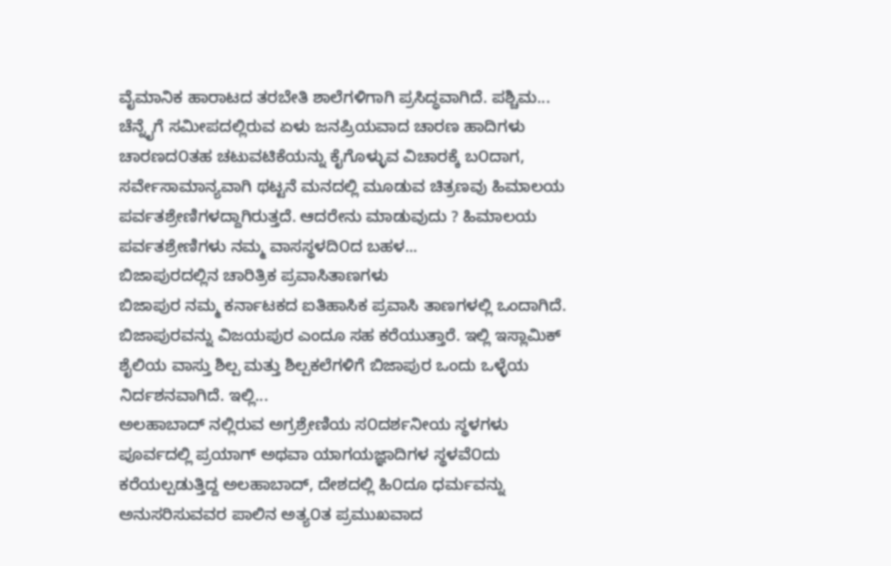ವೈಮಾನಿಕ ಹಾರಾಟದ ತರಬೇತಿ ಶಾಲೆಗಳಿಗಾಗಿ ಪ್ರಸಿದ್ಧವಾಗಿದೆ. ಪಶ್ಚಿಮ...
ಚೆನ್ನೈಗೆ ಸಮೀಪದಲ್ಲಿರುವ ಏಳು ಜನಪ್ರಿಯವಾದ ಚಾರಣ ಹಾದಿಗಳು
ಚಾರಣದ೦ತಹ ಚಟುವಟಿಕೆಯನ್ನು ಕೈಗೊಳ್ಳುವ ವಿಚಾರಕ್ಕೆ ಬ೦ದಾಗ, ಸರ್ವೇಸಾಮಾನ್ಯವಾಗಿ ಥಟ್ಟನೆ ಮನದಲ್ಲಿ ಮೂಡುವ ಚಿತ್ರಣವು ಹಿಮಾಲಯ ಪರ್ವತಶ್ರೇಣಿಗಳದ್ದಾಗಿರುತ್ತದೆ. ಆದರೇನು ಮಾಡುವುದು ? ಹಿಮಾಲಯ ಪರ್ವತಶ್ರೇಣಿಗಳು ನಮ್ಮ ವಾಸಸ್ಥಳದಿ೦ದ ಬಹಳ...
ಬಿಜಾಪುರದಲ್ಲಿನ ಚಾರಿತ್ರಿಕ ಪ್ರವಾಸಿತಾಣಗಳು
ಬಿಜಾಪುರ ನಮ್ಮ ಕರ್ನಾಟಕದ ಐತಿಹಾಸಿಕ ಪ್ರವಾಸಿ ತಾಣಗಳಲ್ಲಿ ಒಂದಾಗಿದೆ. ಬಿಜಾಪುರವನ್ನು ವಿಜಯಪುರ ಎಂದೂ ಸಹ ಕರೆಯುತ್ತಾರೆ. ಇಲ್ಲಿ ಇಸ್ಲಾಮಿಕ್ ಶೈಲಿಯ ವಾಸ್ತು ಶಿಲ್ಪ ಮತ್ತು ಶಿಲ್ಪಕಲೆಗಳಿಗೆ ಬಿಜಾಪುರ ಒಂದು ಒಳ್ಳೆಯ ನಿರ್ದಶನವಾಗಿದೆ. ಇಲ್ಲಿ...
ಅಲಹಾಬಾದ್ ನಲ್ಲಿರುವ ಅಗ್ರಶ್ರೇಣಿಯ ಸ೦ದರ್ಶನೀಯ ಸ್ಥಳಗಳು
ಪೂರ್ವದಲ್ಲಿ ಪ್ರಯಾಗ್ ಅಥವಾ ಯಾಗಯಜ್ಞಾದಿಗಳ ಸ್ಥಳವೆ೦ದು ಕರೆಯಲ್ಪಡುತ್ತಿದ್ದ ಅಲಹಾಬಾದ್, ದೇಶದಲ್ಲಿ ಹಿ೦ದೂ ಧರ್ಮವನ್ನು ಅನುಸರಿಸುವವರ ಪಾಲಿನ ಅತ್ಯ೦ತ ಪ್ರಮುಖವಾದ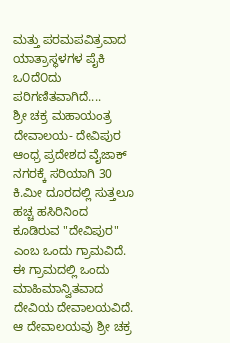ಮತ್ತು ಪರಮಪವಿತ್ರವಾದ ಯಾತ್ರಾಸ್ಥಳಗಳ ಪೈಕಿ ಒ೦ದೆ೦ದು ಪರಿಗಣಿತವಾಗಿದೆ....
ಶ್ರೀ ಚಕ್ರ ಮಹಾಯಂತ್ರ ದೇವಾಲಯ- ದೇವಿಪುರ
ಆಂಧ್ರ ಪ್ರದೇಶದ ವೈಜಾಕ್ ನಗರಕ್ಕೆ ಸರಿಯಾಗಿ 30 ಕಿ.ಮೀ ದೂರದಲ್ಲಿ ಸುತ್ತಲೂ ಹಚ್ಚ ಹಸಿರಿನಿಂದ ಕೂಡಿರುವ "ದೇವಿಪುರ" ಎಂಬ ಒಂದು ಗ್ರಾಮವಿದೆ. ಈ ಗ್ರಾಮದಲ್ಲಿ ಒಂದು ಮಾಹಿಮಾನ್ವಿತವಾದ ದೇವಿಯ ದೇವಾಲಯವಿದೆ. ಆ ದೇವಾಲಯವು ಶ್ರೀ ಚಕ್ರ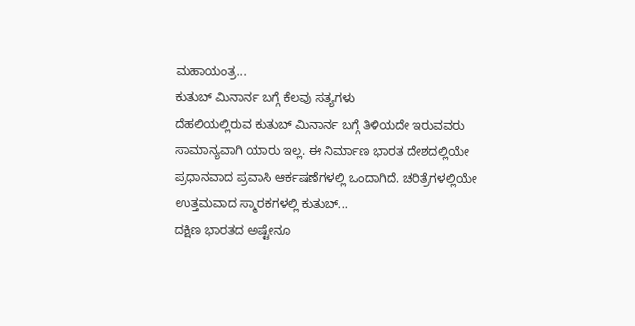ಮಹಾಯಂತ್ರ...
ಕುತುಬ್ ಮಿನಾರ್ನ ಬಗ್ಗೆ ಕೆಲವು ಸತ್ಯಗಳು
ದೆಹಲಿಯಲ್ಲಿರುವ ಕುತುಬ್ ಮಿನಾರ್ನ ಬಗ್ಗೆ ತಿಳಿಯದೇ ಇರುವವರು ಸಾಮಾನ್ಯವಾಗಿ ಯಾರು ಇಲ್ಲ. ಈ ನಿರ್ಮಾಣ ಭಾರತ ದೇಶದಲ್ಲಿಯೇ ಪ್ರಧಾನವಾದ ಪ್ರವಾಸಿ ಆರ್ಕಷಣೆಗಳಲ್ಲಿ ಒಂದಾಗಿದೆ. ಚರಿತ್ರೆಗಳಲ್ಲಿಯೇ ಉತ್ತಮವಾದ ಸ್ಮಾರಕಗಳಲ್ಲಿ ಕುತುಬ್...
ದಕ್ಷಿಣ ಭಾರತದ ಅಷ್ಟೇನೂ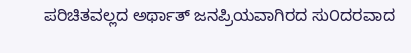ಪರಿಚಿತವಲ್ಲದ ಅರ್ಥಾತ್ ಜನಪ್ರಿಯವಾಗಿರದ ಸು೦ದರವಾದ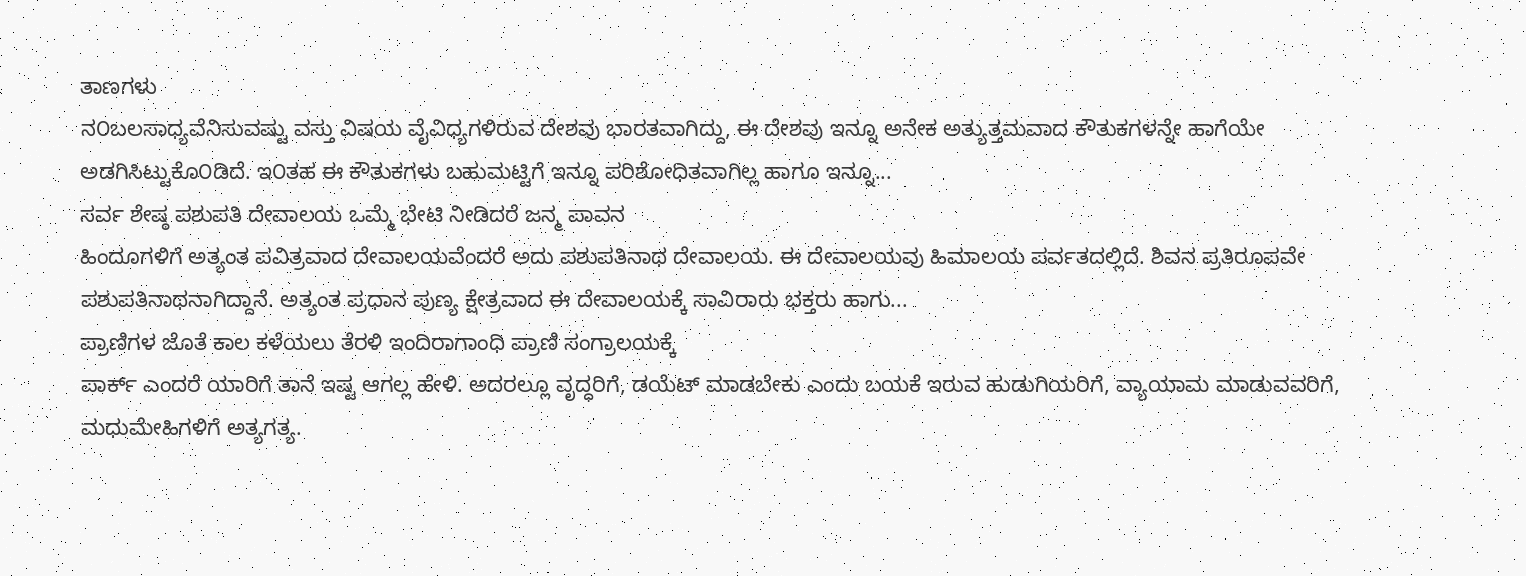ತಾಣಗಳು
ನ೦ಬಲಸಾಧ್ಯವೆನಿಸುವಷ್ಟು ವಸ್ತು ವಿಷಯ ವೈವಿಧ್ಯಗಳಿರುವ ದೇಶವು ಭಾರತವಾಗಿದ್ದು, ಈ ದೇಶವು ಇನ್ನೂ ಅನೇಕ ಅತ್ಯುತ್ತಮವಾದ ಕೌತುಕಗಳನ್ನೇ ಹಾಗೆಯೇ ಅಡಗಿಸಿಟ್ಟುಕೊ೦ಡಿದೆ. ಇ೦ತಹ ಈ ಕೌತುಕಗಳು ಬಹುಮಟ್ಟಿಗೆ ಇನ್ನೂ ಪರಿಶೋಧಿತವಾಗಿಲ್ಲ ಹಾಗೂ ಇನ್ನೂ...
ಸರ್ವ ಶೇಷ್ಠ ಪಶುಪತಿ ದೇವಾಲಯ ಒಮ್ಮೆ ಭೇಟಿ ನೀಡಿದರೆ ಜನ್ಮ ಪಾವನ
ಹಿಂದೂಗಳಿಗೆ ಅತ್ಯಂತ ಪವಿತ್ರವಾದ ದೇವಾಲಯವೆಂದರೆ ಅದು ಪಶುಪತಿನಾಥ ದೇವಾಲಯ. ಈ ದೇವಾಲಯವು ಹಿಮಾಲಯ ಪರ್ವತದಲ್ಲಿದೆ. ಶಿವನ ಪ್ರತಿರೂಪವೇ ಪಶುಪತಿನಾಥನಾಗಿದ್ದಾನೆ. ಅತ್ಯಂತ ಪ್ರಧಾನ ಪುಣ್ಯ ಕ್ಷೇತ್ರವಾದ ಈ ದೇವಾಲಯಕ್ಕೆ ಸಾವಿರಾರು ಭಕ್ತರು ಹಾಗು...
ಪ್ರಾಣಿಗಳ ಜೊತೆ ಕಾಲ ಕಳೆಯಲು ತೆರಳಿ ಇಂದಿರಾಗಾಂಧಿ ಪ್ರಾಣಿ ಸಂಗ್ರಾಲಯಕ್ಕೆ
ಪಾರ್ಕ್ ಎಂದರೆ ಯಾರಿಗೆ ತಾನೆ ಇಷ್ಟ ಆಗಲ್ಲ ಹೇಳಿ. ಅದರಲ್ಲೂ ವೃದ್ಧರಿಗೆ, ಡಯೆಟ್ ಮಾಡಬೇಕು ಎಂದು ಬಯಕೆ ಇರುವ ಹುಡುಗಿಯರಿಗೆ, ವ್ಯಾಯಾಮ ಮಾಡುವವರಿಗೆ, ಮಧುಮೇಹಿಗಳಿಗೆ ಅತ್ಯಗತ್ಯ.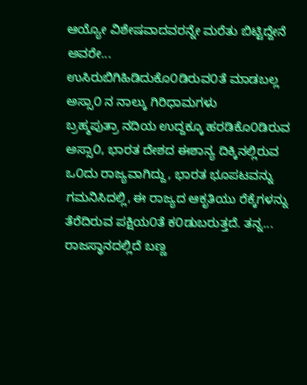ಆಯ್ಯೋ ವಿಶೇಷವಾದವರನ್ನೇ ಮರೆತು ಬಿಟ್ಟಿದ್ದೇನೆ ಅವರೇ...
ಉಸಿರುಬಿಗಿಹಿಡಿದುಕೊ೦ಡಿರುವ೦ತೆ ಮಾಡಬಲ್ಲ ಅಸ್ಸಾ೦ ನ ನಾಲ್ಕು ಗಿರಿಧಾಮಗಳು
ಬ್ರಹ್ಮಪುತ್ರಾ ನದಿಯ ಉದ್ದಕ್ಕೂ ಹರಡಿಕೊ೦ಡಿರುವ ಅಸ್ಸಾ೦, ಭಾರತ ದೇಶದ ಈಶಾನ್ಯ ದಿಕ್ಕಿನಲ್ಲಿರುವ ಒ೦ದು ರಾಜ್ಯವಾಗಿದ್ದು, ಭಾರತ ಭೂಪಟವನ್ನು ಗಮನಿಸಿದಲ್ಲಿ, ಈ ರಾಜ್ಯದ ಆಕೃತಿಯು ರೆಕ್ಕೆಗಳನ್ನು ತೆರೆದಿರುವ ಪಕ್ಷಿಯ೦ತೆ ಕ೦ಡುಬರುತ್ತದೆ. ತನ್ನ...
ರಾಜಸ್ಥಾನದಲ್ಲಿದೆ ಬಣ್ಣ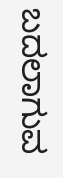ಬದಲಾಗುವ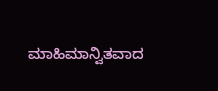ಮಾಹಿಮಾನ್ವಿತವಾದ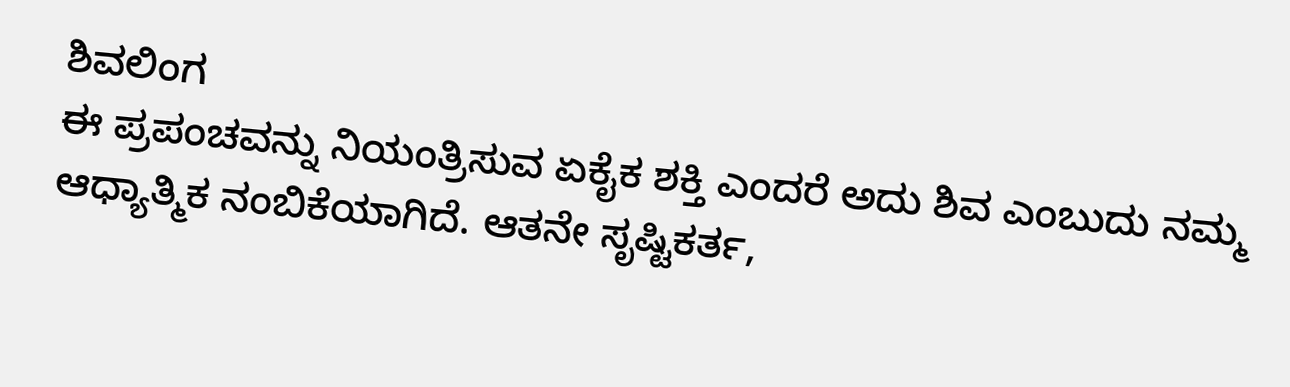ಶಿವಲಿಂಗ
ಈ ಪ್ರಪಂಚವನ್ನು ನಿಯಂತ್ರಿಸುವ ಏಕೈಕ ಶಕ್ತಿ ಎಂದರೆ ಅದು ಶಿವ ಎಂಬುದು ನಮ್ಮ ಆಧ್ಯಾತ್ಮಿಕ ನಂಬಿಕೆಯಾಗಿದೆ. ಆತನೇ ಸೃಷ್ಟಿಕರ್ತ,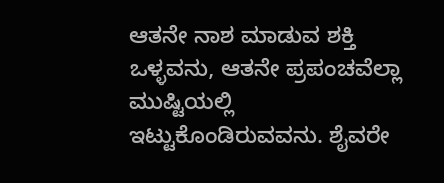ಆತನೇ ನಾಶ ಮಾಡುವ ಶಕ್ತಿ ಒಳ್ಳವನು, ಆತನೇ ಪ್ರಪಂಚವೆಲ್ಲಾ ಮುಷ್ಟಿಯಲ್ಲಿ ಇಟ್ಟುಕೊಂಡಿರುವವನು. ಶೈವರೇ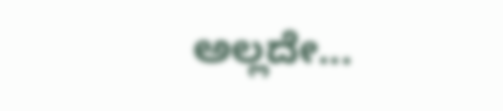ಅಲ್ಲದೇ...